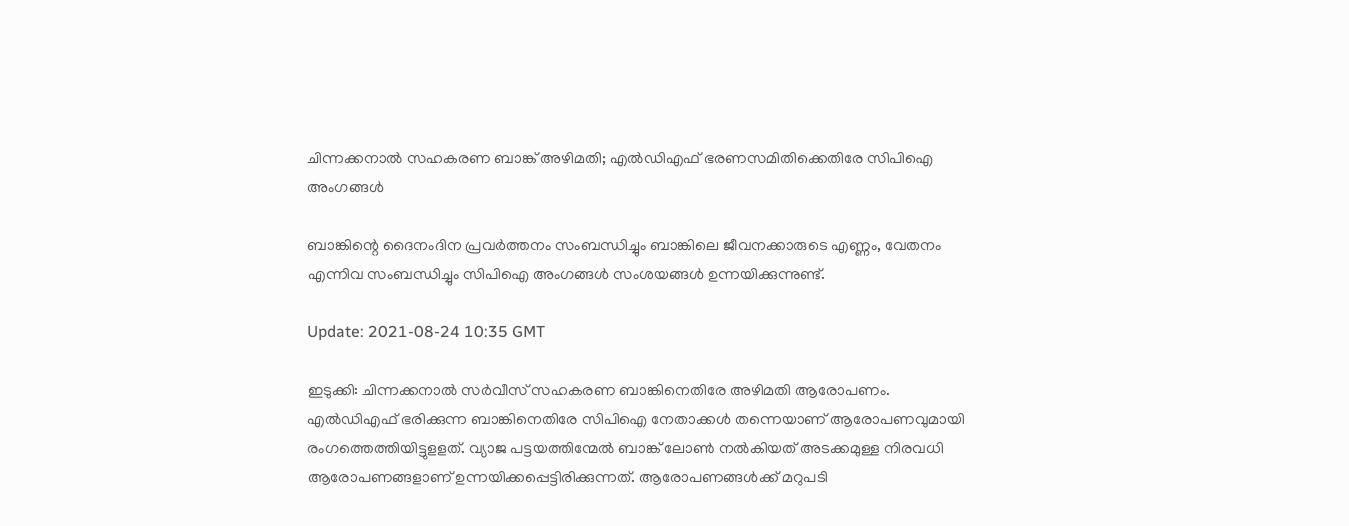ചിന്നക്കനാല്‍ സഹകരണ ബാങ്ക് അഴിമതി; എല്‍ഡിഎഫ് ഭരണസമിതിക്കെതിരേ സിപിഐ അംഗങ്ങള്‍

ബാങ്കിന്റെ ദൈനംദിന പ്രവര്‍ത്തനം സംബന്ധിച്ചും ബാങ്കിലെ ജീവനക്കാരുടെ എണ്ണം, വേതനം എന്നിവ സംബന്ധിച്ചും സിപിഐ അംഗങ്ങള്‍ സംശയങ്ങള്‍ ഉന്നയിക്കുന്നുണ്ട്.

Update: 2021-08-24 10:35 GMT

ഇടുക്കി: ചിന്നക്കനാല്‍ സര്‍വീസ് സഹകരണ ബാങ്കിനെതിരേ അഴിമതി ആരോപണം. എല്‍ഡിഎഫ് ഭരിക്കുന്ന ബാങ്കിനെതിരേ സിപിഐ നേതാക്കള്‍ തന്നെയാണ് ആരോപണവുമായി രംഗത്തെത്തിയിട്ടുളളത്. വ്യാജ പട്ടയത്തിന്മേല്‍ ബാങ്ക് ലോണ്‍ നല്‍കിയത് അടക്കമുള്ള നിരവധി ആരോപണങ്ങളാണ് ഉന്നയിക്കപ്പെട്ടിരിക്കുന്നത്. ആരോപണങ്ങള്‍ക്ക് മറുപടി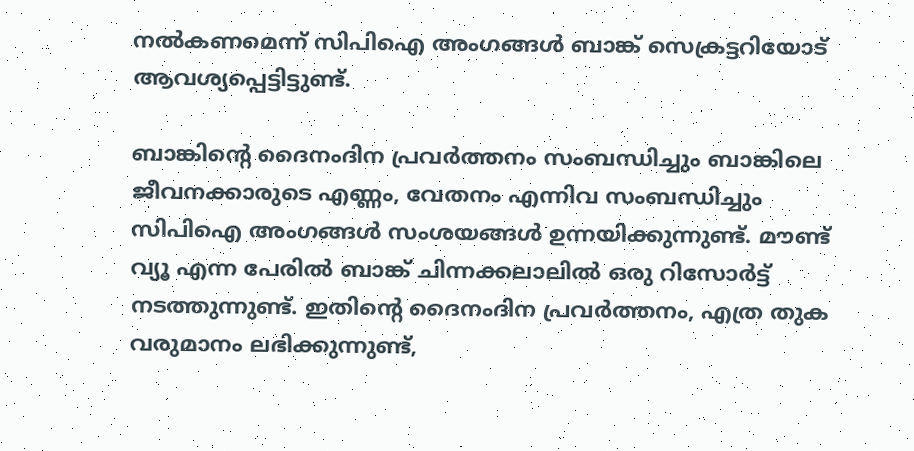നല്‍കണമെന്ന് സിപിഐ അംഗങ്ങള്‍ ബാങ്ക് സെക്രട്ടറിയോട് ആവശ്യപ്പെട്ടിട്ടുണ്ട്.

ബാങ്കിന്റെ ദൈനംദിന പ്രവര്‍ത്തനം സംബന്ധിച്ചും ബാങ്കിലെ ജീവനക്കാരുടെ എണ്ണം, വേതനം എന്നിവ സംബന്ധിച്ചും സിപിഐ അംഗങ്ങള്‍ സംശയങ്ങള്‍ ഉന്നയിക്കുന്നുണ്ട്. മൗണ്ട് വ്യൂ എന്ന പേരില്‍ ബാങ്ക് ചിന്നക്കലാലില്‍ ഒരു റിസോര്‍ട്ട് നടത്തുന്നുണ്ട്. ഇതിന്റെ ദൈനംദിന പ്രവര്‍ത്തനം, എത്ര തുക വരുമാനം ലഭിക്കുന്നുണ്ട്,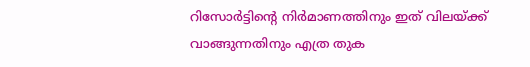റിസോര്‍ട്ടിന്റെ നിര്‍മാണത്തിനും ഇത് വിലയ്ക്ക് വാങ്ങുന്നതിനും എത്ര തുക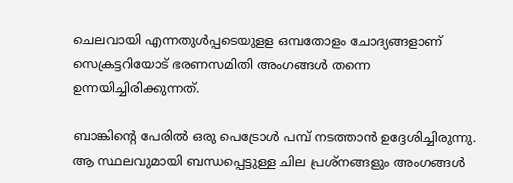ചെലവായി എന്നതുള്‍പ്പടെയുളള ഒമ്പതോളം ചോദ്യങ്ങളാണ് സെക്രട്ടറിയോട് ഭരണസമിതി അംഗങ്ങള്‍ തന്നെ ഉന്നയിച്ചിരിക്കുന്നത്.

ബാങ്കിന്റെ പേരില്‍ ഒരു പെട്രോള്‍ പമ്പ് നടത്താന്‍ ഉദ്ദേശിച്ചിരുന്നു. ആ സ്ഥലവുമായി ബന്ധപ്പെട്ടുള്ള ചില പ്രശ്‌നങ്ങളും അംഗങ്ങള്‍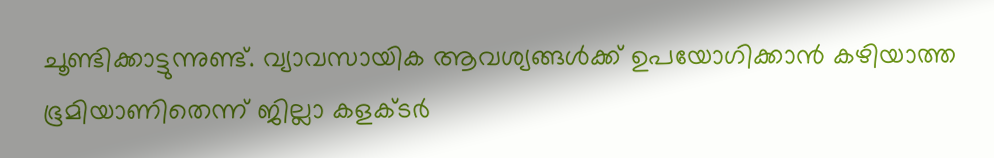ചൂണ്ടിക്കാട്ടുന്നുണ്ട്. വ്യാവസായിക ആവശ്യങ്ങള്‍ക്ക് ഉപയോഗിക്കാന്‍ കഴിയാത്ത ഭൂമിയാണിതെന്ന് ജില്ലാ കളക്ടര്‍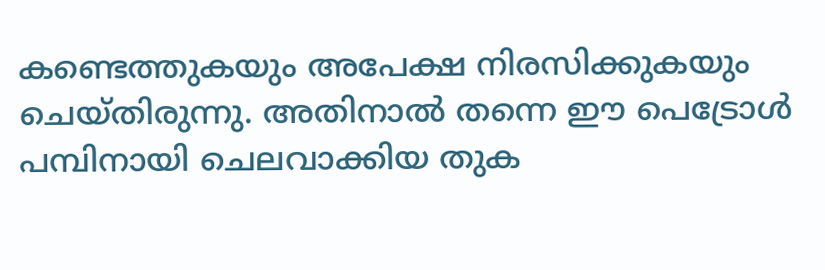കണ്ടെത്തുകയും അപേക്ഷ നിരസിക്കുകയും ചെയ്തിരുന്നു. അതിനാല്‍ തന്നെ ഈ പെട്രോള്‍ പമ്പിനായി ചെലവാക്കിയ തുക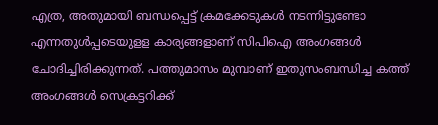എത്ര, അതുമായി ബന്ധപ്പെട്ട് ക്രമക്കേടുകള്‍ നടന്നിട്ടുണ്ടോ എന്നതുള്‍പ്പടെയുളള കാര്യങ്ങളാണ് സിപിഐ അംഗങ്ങള്‍ ചോദിച്ചിരിക്കുന്നത്. പത്തുമാസം മുമ്പാണ് ഇതുസംബന്ധിച്ച കത്ത് അംഗങ്ങള്‍ സെക്രട്ടറിക്ക്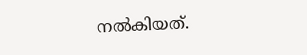നല്‍കിയത്.